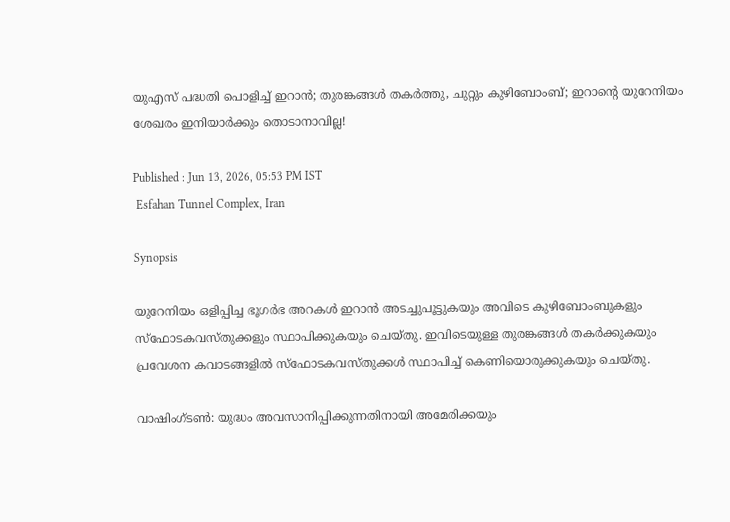യുഎസ് പദ്ധതി പൊളിച്ച് ഇറാന്‍; തുരങ്കങ്ങള്‍ തകര്‍ത്തു, ചുറ്റും കുഴിബോംബ്; ഇറാന്റെ യുറേനിയം ശേഖരം ഇനിയാര്‍ക്കും തൊടാനാവില്ല!

Published : Jun 13, 2026, 05:53 PM IST
 Esfahan Tunnel Complex, Iran

Synopsis

യുറേനിയം ഒളിപ്പിച്ച ഭൂഗര്‍ഭ അറകള്‍ ഇറാന്‍ അടച്ചുപൂട്ടുകയും അവിടെ കുഴിബോംബുകളും സ്‌ഫോടകവസ്തുക്കളും സ്ഥാപിക്കുകയും ചെയ്തു. ഇവിടെയുള്ള തുരങ്കങ്ങള്‍ തകര്‍ക്കുകയും പ്രവേശന കവാടങ്ങളില്‍ സ്‌ഫോടകവസ്തുക്കള്‍ സ്ഥാപിച്ച് കെണിയൊരുക്കുകയും ചെയ്തു.

വാഷിംഗ്ടണ്‍: യുദ്ധം അവസാനിപ്പിക്കുന്നതിനായി അമേരിക്കയും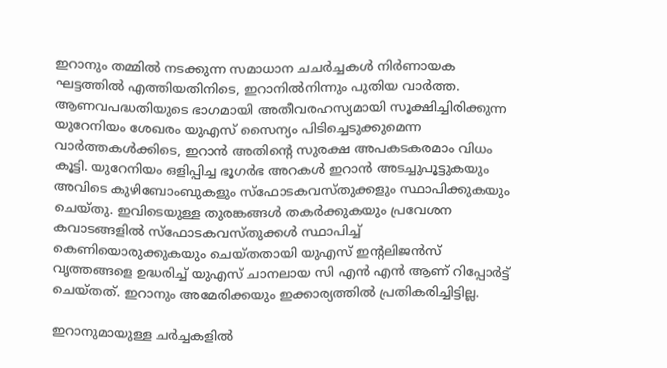ഇറാനും തമ്മില്‍ നടക്കുന്ന സമാധാന ചചര്‍ച്ചകള്‍ നിര്‍ണായക ഘട്ടത്തില്‍ എത്തിയതിനിടെ, ഇറാനില്‍നിന്നും പുതിയ വാര്‍ത്ത. ആണവപദ്ധതിയുടെ ഭാഗമായി അതീവരഹസ്യമായി സൂക്ഷിച്ചിരിക്കുന്ന യുറേനിയം ശേഖരം യുഎസ് സൈന്യം പിടിച്ചെടുക്കുമെന്ന വാര്‍ത്തകള്‍ക്കിടെ, ഇറാന്‍ അതിന്റെ സുരക്ഷ അപകടകരമാം വിധം കൂട്ടി. യുറേനിയം ഒളിപ്പിച്ച ഭൂഗര്‍ഭ അറകള്‍ ഇറാന്‍ അടച്ചുപൂട്ടുകയും അവിടെ കുഴിബോംബുകളും സ്‌ഫോടകവസ്തുക്കളും സ്ഥാപിക്കുകയും ചെയ്തു. ഇവിടെയുള്ള തുരങ്കങ്ങള്‍ തകര്‍ക്കുകയും പ്രവേശന കവാടങ്ങളില്‍ സ്‌ഫോടകവസ്തുക്കള്‍ സ്ഥാപിച്ച് കെണിയൊരുക്കുകയും ചെയ്തതായി യുഎസ് ഇന്റലിജന്‍സ് വൃത്തങ്ങളെ ഉദ്ധരിച്ച് യുഎസ് ചാനലായ സി എന്‍ എന്‍ ആണ് റിപ്പോര്‍ട്ട് ചെയ്തത്. ഇറാനും അമേരിക്കയും ഇക്കാര്യത്തില്‍ പ്രതികരിച്ചിട്ടില്ല.

ഇറാനുമായുള്ള ചര്‍ച്ചകളില്‍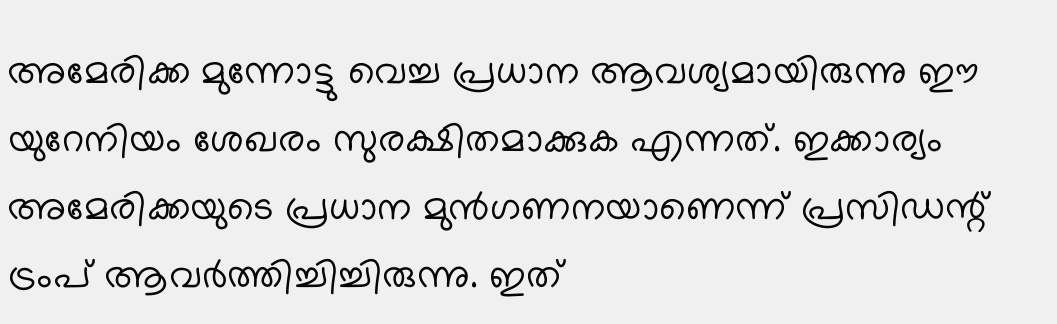അമേരിക്ക മുന്നോട്ടു വെച്ച പ്രധാന ആവശ്യമായിരുന്നു ഈ യുറേനിയം ശേഖരം സുരക്ഷിതമാക്കുക എന്നത്. ഇക്കാര്യം അമേരിക്കയുടെ പ്രധാന മുന്‍ഗണനയാണെന്ന് പ്രസിഡന്റ് ട്രംപ് ആവര്‍ത്തിച്ചിച്ചിരുന്നു. ഇത്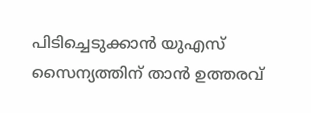പിടിച്ചെടുക്കാന്‍ യുഎസ് സൈന്യത്തിന് താന്‍ ഉത്തരവ്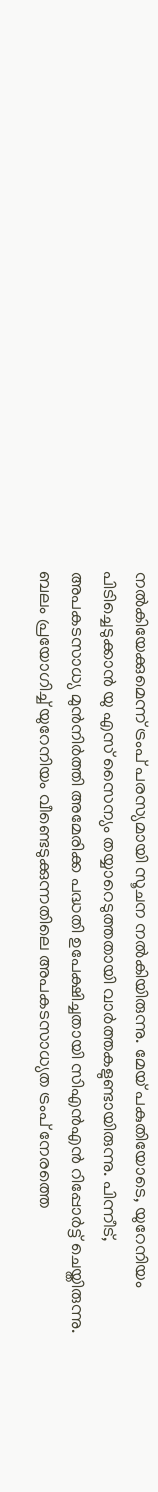നല്‍കിയേക്കുമെന്ന് ട്രംപ് പരസ്യമായി സൂചന നല്‍കിയിരുന്നു. മേയ് പകുതിയോടെ, യുറേനിയം പിടിച്ചെടുക്കാന്‍ യു എസ് സൈന്യം തയ്യാറെടുത്തതായി വാര്‍ത്തകളുണ്ടായിരുന്നു. പിന്നീട്, അപകടസാധ്യ മുന്‍നിര്‍ത്തി അമേരിക്ക പദ്ധതി ഉപേക്ഷിച്ചതായി സിഎന്‍എന്‍ റിപ്പോര്‍ട്ട് ചെയ്തിരുന്നു. ബലം പ്രയോഗിച്ച് യുറേനിയം വീണ്ടെടുക്കുന്നതിലെ അപകടസാധ്യത ട്രംപ് നേരത്തെ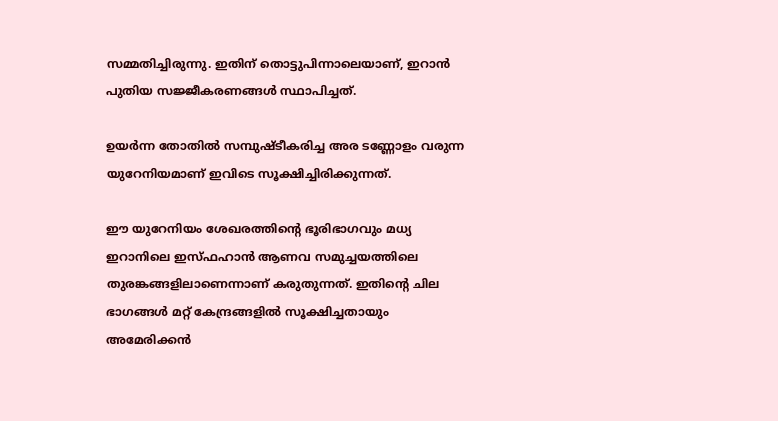സമ്മതിച്ചിരുന്നു. ഇതിന് തൊട്ടുപിന്നാലെയാണ്, ഇറാന്‍ പുതിയ സജ്ജീകരണങ്ങള്‍ സ്ഥാപിച്ചത്.

ഉയര്‍ന്ന തോതില്‍ സമ്പുഷ്ടീകരിച്ച അര ടണ്ണോളം വരുന്ന യുറേനിയമാണ് ഇവിടെ സൂക്ഷിച്ചിരിക്കുന്നത്.

ഈ യുറേനിയം ശേഖരത്തിന്റെ ഭൂരിഭാഗവും മധ്യ ഇറാനിലെ ഇസ്ഫഹാന്‍ ആണവ സമുച്ചയത്തിലെ തുരങ്കങ്ങളിലാണെന്നാണ് കരുതുന്നത്. ഇതിന്റെ ചില ഭാഗങ്ങള്‍ മറ്റ് കേന്ദ്രങ്ങളില്‍ സൂക്ഷിച്ചതായും അമേരിക്കന്‍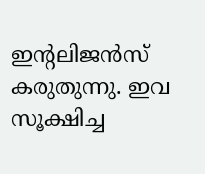ഇന്റലിജന്‍സ് കരുതുന്നു. ഇവ സൂക്ഷിച്ച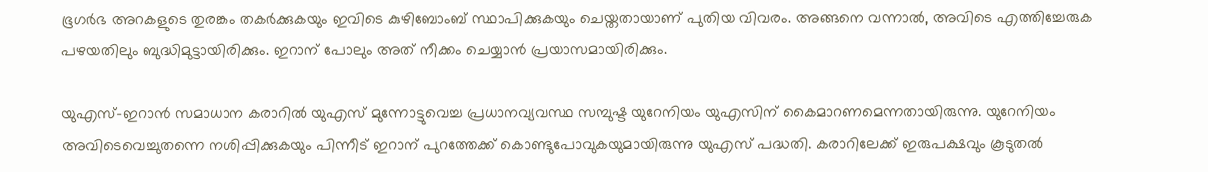ഭൂഗര്‍ഭ അറകളുടെ തുരങ്കം തകര്‍ക്കുകയും ഇവിടെ കുഴിബോംബ് സ്ഥാപിക്കുകയും ചെയ്തതായാണ് പുതിയ വിവരം. അങ്ങനെ വന്നാല്‍, അവിടെ എത്തിച്ചേരുക പഴയതിലും ബുദ്ധിമുട്ടായിരിക്കും. ഇറാന് പോലും അത് നീക്കം ചെയ്യാന്‍ പ്രയാസമായിരിക്കും.

യുഎസ്-ഇറാന്‍ സമാധാന കരാറില്‍ യുഎസ് മുന്നോട്ടുവെച്ച പ്രധാനവ്യവസ്ഥ സമ്പുഷ്ട യുറേനിയം യുഎസിന് കൈമാറണമെന്നതായിരുന്നു. യുറേനിയം അവിടെവെച്ചുതന്നെ നശിപ്പിക്കുകയും പിന്നീട് ഇറാന് പുറത്തേക്ക് കൊണ്ടുപോവുകയുമായിരുന്നു യുഎസ് പദ്ധതി. കരാറിലേക്ക് ഇരുപക്ഷവും കൂടുതല്‍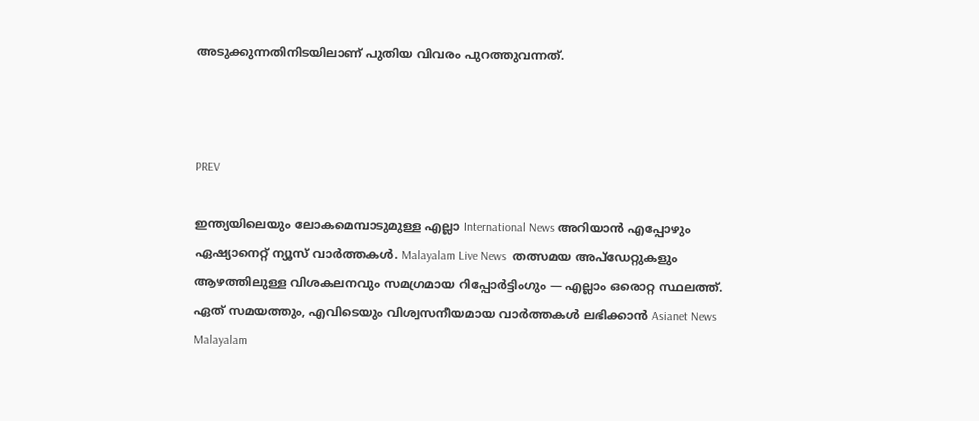അടുക്കുന്നതിനിടയിലാണ് പുതിയ വിവരം പുറത്തുവന്നത്.



PREV

ഇന്ത്യയിലെയും ലോകമെമ്പാടുമുള്ള എല്ലാ International News അറിയാൻ എപ്പോഴും ഏഷ്യാനെറ്റ് ന്യൂസ് വാർത്തകൾ. Malayalam Live News  തത്സമയ അപ്‌ഡേറ്റുകളും ആഴത്തിലുള്ള വിശകലനവും സമഗ്രമായ റിപ്പോർട്ടിംഗും — എല്ലാം ഒരൊറ്റ സ്ഥലത്ത്. ഏത് സമയത്തും, എവിടെയും വിശ്വസനീയമായ വാർത്തകൾ ലഭിക്കാൻ Asianet News Malayalam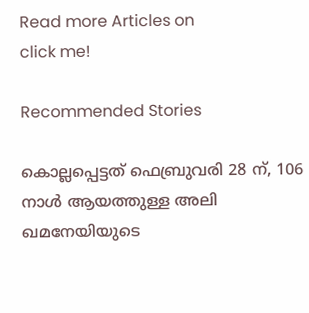Read more Articles on
click me!

Recommended Stories

കൊല്ലപ്പെട്ടത് ഫെബ്രുവരി 28 ന്, 106 നാൾ ആയത്തുള്ള അലി ഖമനേയിയുടെ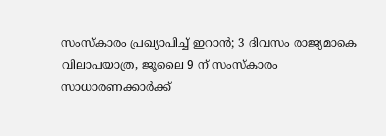സംസ്കാരം പ്രഖ്യാപിച്ച് ഇറാൻ; 3 ദിവസം രാജ്യമാകെ വിലാപയാത്ര, ജൂലൈ 9 ന് സംസ്കാരം
സാധാരണക്കാർക്ക്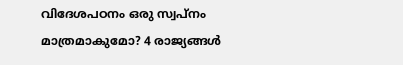വിദേശപഠനം ഒരു സ്വപ്നം മാത്രമാകുമോ? 4 രാജ്യങ്ങൾ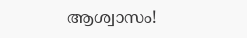ആശ്വാസം!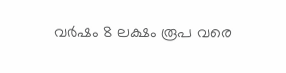വര്‍ഷം 8 ലക്ഷം രൂപ വരെ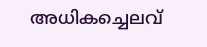അധികച്ചെലവ്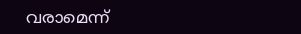വരാമെന്ന്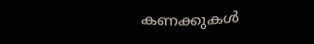കണക്കുകള്‍